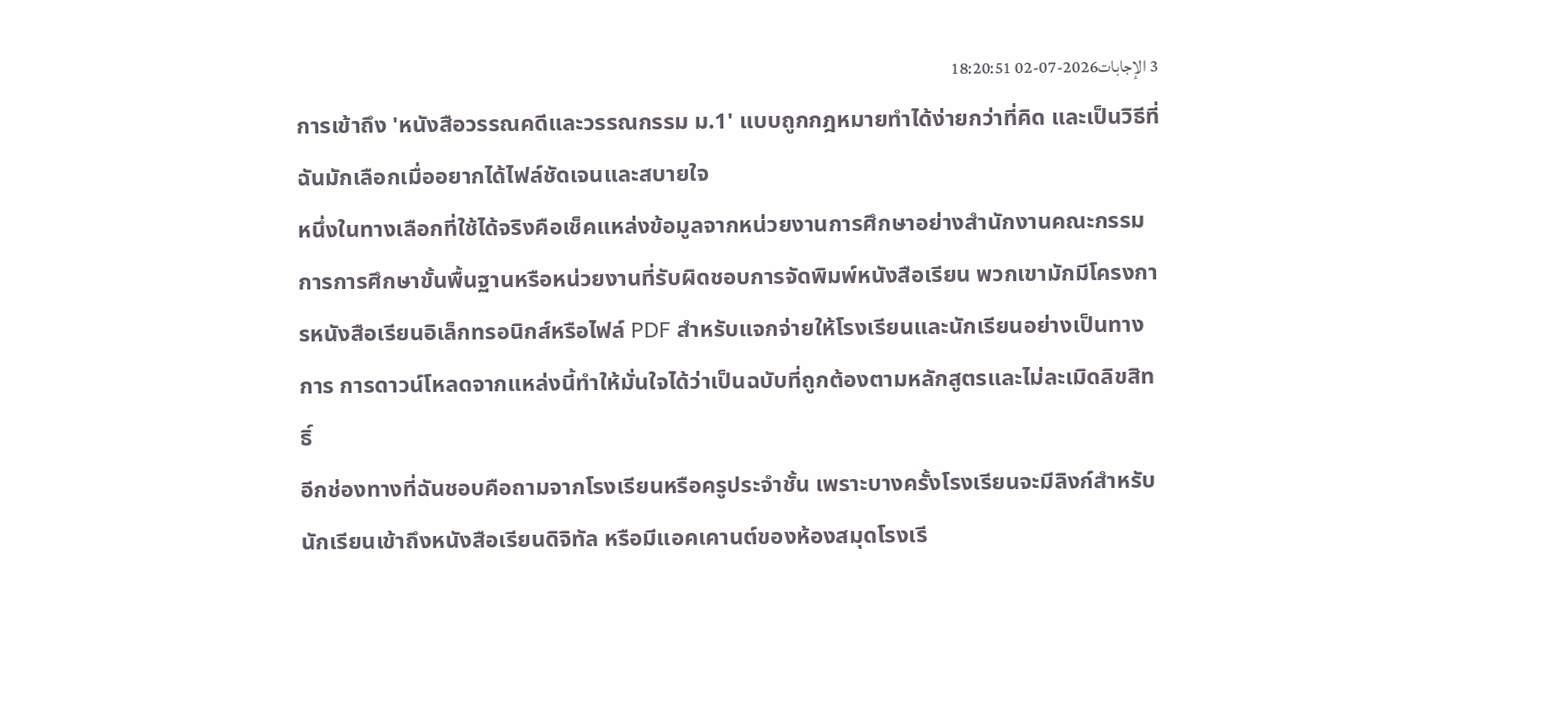3 الإجابات2026-07-02 18:20:51
การเข้าถึง 'หนังสือวรรณคดีและวรรณกรรม ม.1' แบบถูกกฎหมายทำได้ง่ายกว่าที่คิด และเป็นวิธีที่ฉันมักเลือกเมื่ออยากได้ไฟล์ชัดเจนและสบายใจ
หนึ่งในทางเลือกที่ใช้ได้จริงคือเช็คแหล่งข้อมูลจากหน่วยงานการศึกษาอย่างสำนักงานคณะกรรมการการศึกษาขั้นพื้นฐานหรือหน่วยงานที่รับผิดชอบการจัดพิมพ์หนังสือเรียน พวกเขามักมีโครงการหนังสือเรียนอิเล็กทรอนิกส์หรือไฟล์ PDF สำหรับแจกจ่ายให้โรงเรียนและนักเรียนอย่างเป็นทางการ การดาวน์โหลดจากแหล่งนี้ทำให้มั่นใจได้ว่าเป็นฉบับที่ถูกต้องตามหลักสูตรและไม่ละเมิดลิขสิทธิ์
อีกช่องทางที่ฉันชอบคือถามจากโรงเรียนหรือครูประจำชั้น เพราะบางครั้งโรงเรียนจะมีลิงก์สำหรับนักเรียนเข้าถึงหนังสือเรียนดิจิทัล หรือมีแอคเคานต์ของห้องสมุดโรงเรี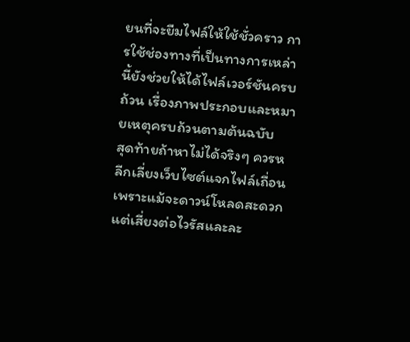ยนที่จะยืมไฟล์ให้ใช้ชั่วคราว การใช้ช่องทางที่เป็นทางการเหล่านี้ยังช่วยให้ได้ไฟล์เวอร์ชันครบถ้วน เรื่องภาพประกอบและหมายเหตุครบถ้วนตามต้นฉบับ
สุดท้ายถ้าหาไม่ได้จริงๆ ควรหลีกเลี่ยงเว็บไซต์แจกไฟล์เถื่อน เพราะแม้จะดาวน์โหลดสะดวก แต่เสี่ยงต่อไวรัสและละ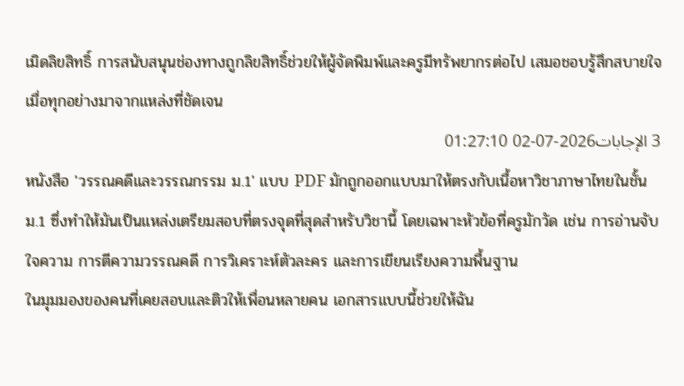เมิดลิขสิทธิ์ การสนับสนุนช่องทางถูกลิขสิทธิ์ช่วยให้ผู้จัดพิมพ์และครูมีทรัพยากรต่อไป เสมอชอบรู้สึกสบายใจเมื่อทุกอย่างมาจากแหล่งที่ชัดเจน
3 الإجابات2026-07-02 01:27:10
หนังสือ 'วรรณคดีและวรรณกรรม ม.1' แบบ PDF มักถูกออกแบบมาให้ตรงกับเนื้อหาวิชาภาษาไทยในชั้น ม.1 ซึ่งทำให้มันเป็นแหล่งเตรียมสอบที่ตรงจุดที่สุดสำหรับวิชานี้ โดยเฉพาะหัวข้อที่ครูมักวัด เช่น การอ่านจับใจความ การตีความวรรณคดี การวิเคราะห์ตัวละคร และการเขียนเรียงความพื้นฐาน
ในมุมมองของคนที่เคยสอบและติวให้เพื่อนหลายคน เอกสารแบบนี้ช่วยให้ฉัน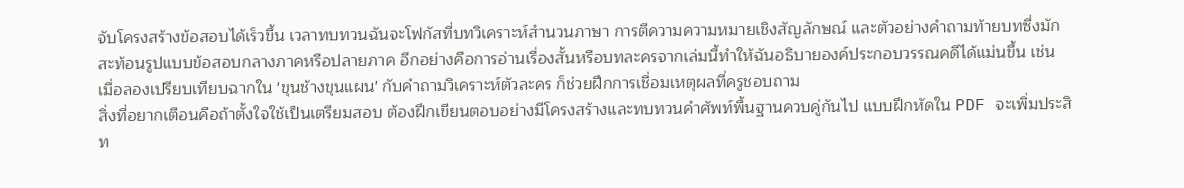จับโครงสร้างข้อสอบได้เร็วขึ้น เวลาทบทวนฉันจะโฟกัสที่บทวิเคราะห์สำนวนภาษา การตีความความหมายเชิงสัญลักษณ์ และตัวอย่างคำถามท้ายบทซึ่งมักสะท้อนรูปแบบข้อสอบกลางภาคหรือปลายภาค อีกอย่างคือการอ่านเรื่องสั้นหรือบทละครจากเล่มนี้ทำให้ฉันอธิบายองค์ประกอบวรรณคดีได้แม่นขึ้น เช่น เมื่อลองเปรียบเทียบฉากใน 'ขุนช้างขุนแผน' กับคำถามวิเคราะห์ตัวละคร ก็ช่วยฝึกการเชื่อมเหตุผลที่ครูชอบถาม
สิ่งที่อยากเตือนคือถ้าตั้งใจใช้เป็นเตรียมสอบ ต้องฝึกเขียนตอบอย่างมีโครงสร้างและทบทวนคำศัพท์พื้นฐานควบคู่กันไป แบบฝึกหัดใน PDF จะเพิ่มประสิท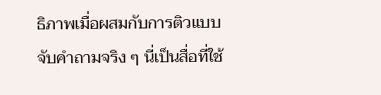ธิภาพเมื่อผสมกับการติวแบบจับคำถามจริง ๆ นี่เป็นสื่อที่ใช้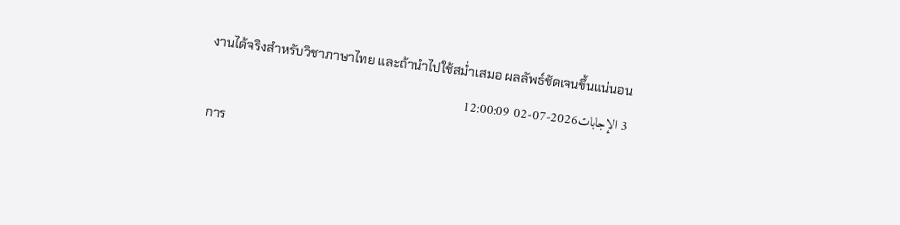งานได้จริงสำหรับวิชาภาษาไทย และถ้านำไปใช้สม่ำเสมอ ผลลัพธ์ชัดเจนขึ้นแน่นอน
3 الإجابات2026-07-02 12:00:09
การ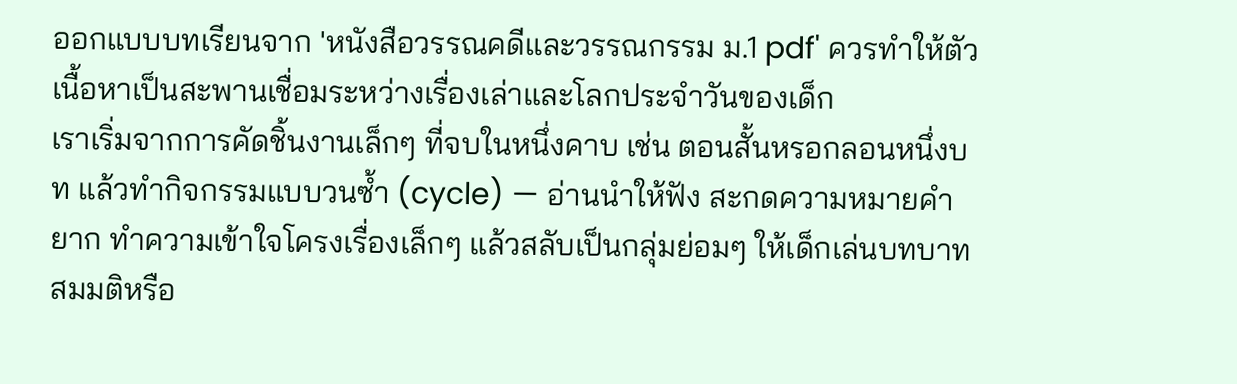ออกแบบบทเรียนจาก 'หนังสือวรรณคดีและวรรณกรรม ม.1 pdf' ควรทำให้ตัวเนื้อหาเป็นสะพานเชื่อมระหว่างเรื่องเล่าและโลกประจำวันของเด็ก
เราเริ่มจากการคัดชิ้นงานเล็กๆ ที่จบในหนึ่งคาบ เช่น ตอนสั้นหรอกลอนหนึ่งบท แล้วทำกิจกรรมแบบวนซ้ำ (cycle) — อ่านนำให้ฟัง สะกดความหมายคำยาก ทำความเข้าใจโครงเรื่องเล็กๆ แล้วสลับเป็นกลุ่มย่อมๆ ให้เด็กเล่นบทบาทสมมติหรือ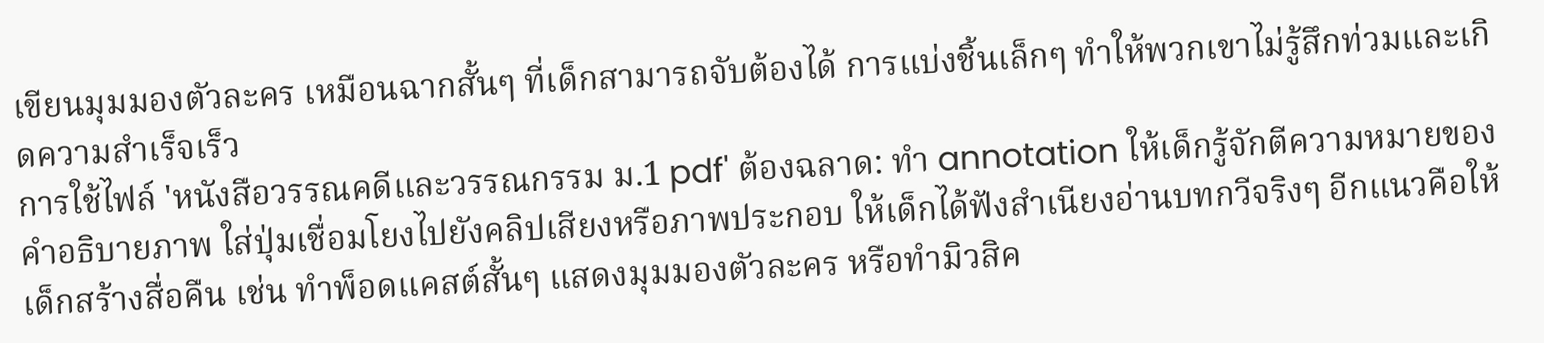เขียนมุมมองตัวละคร เหมือนฉากสั้นๆ ที่เด็กสามารถจับต้องได้ การแบ่งชิ้นเล็กๆ ทำให้พวกเขาไม่รู้สึกท่วมและเกิดความสำเร็จเร็ว
การใช้ไฟล์ 'หนังสือวรรณคดีและวรรณกรรม ม.1 pdf' ต้องฉลาด: ทำ annotation ให้เด็กรู้จักตีความหมายของคำอธิบายภาพ ใส่ปุ่มเชื่อมโยงไปยังคลิปเสียงหรือภาพประกอบ ให้เด็กได้ฟังสำเนียงอ่านบทกวีจริงๆ อีกแนวคือให้เด็กสร้างสื่อคืน เช่น ทำพ็อดแคสต์สั้นๆ แสดงมุมมองตัวละคร หรือทำมิวสิค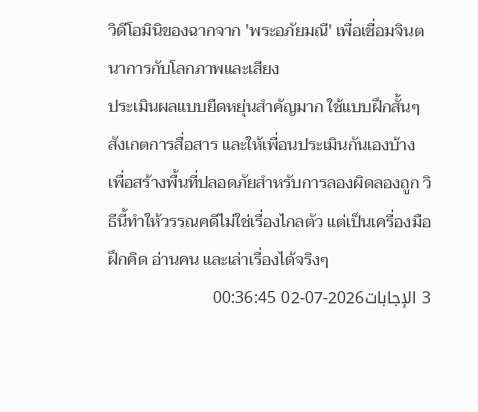วิดีโอมินิของฉากจาก 'พระอภัยมณี' เพื่อเชื่อมจินตนาการกับโลกภาพและเสียง
ประเมินผลแบบยืดหยุ่นสำคัญมาก ใช้แบบฝึกสั้นๆ สังเกตการสื่อสาร และให้เพื่อนประเมินกันเองบ้าง เพื่อสร้างพื้นที่ปลอดภัยสำหรับการลองผิดลองถูก วิธีนี้ทำให้วรรณคดีไม่ใช่เรื่องไกลตัว แต่เป็นเครื่องมือฝึกคิด อ่านคน และเล่าเรื่องได้จริงๆ
3 الإجابات2026-07-02 00:36:45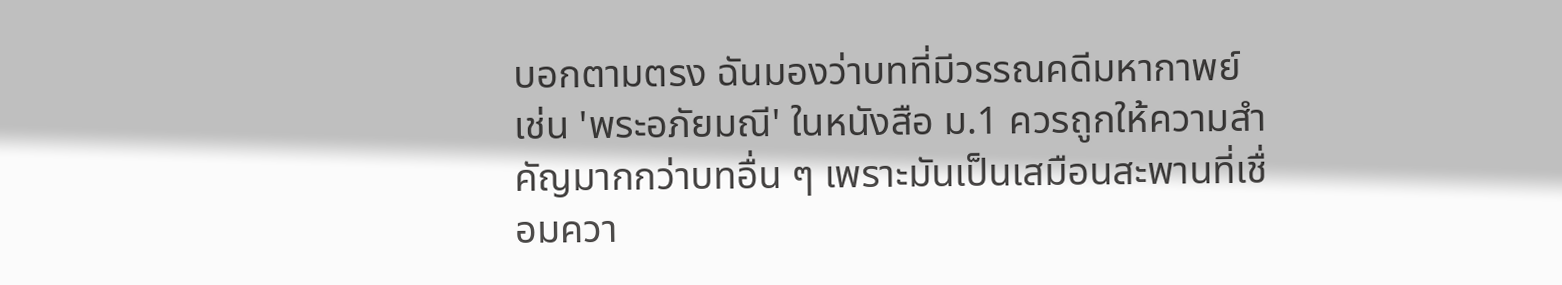บอกตามตรง ฉันมองว่าบทที่มีวรรณคดีมหากาพย์เช่น 'พระอภัยมณี' ในหนังสือ ม.1 ควรถูกให้ความสำคัญมากกว่าบทอื่น ๆ เพราะมันเป็นเสมือนสะพานที่เชื่อมควา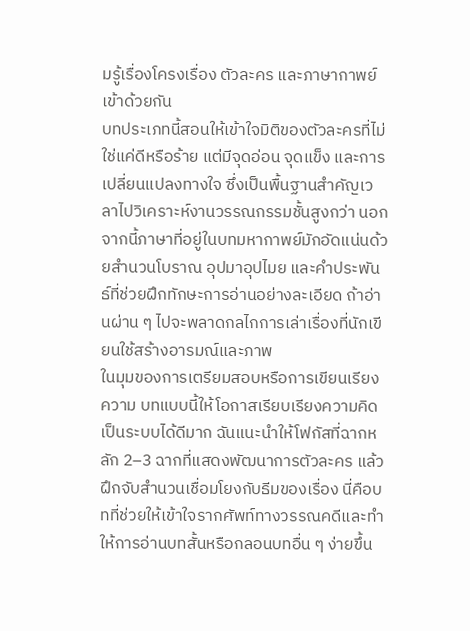มรู้เรื่องโครงเรื่อง ตัวละคร และภาษากาพย์เข้าด้วยกัน
บทประเภทนี้สอนให้เข้าใจมิติของตัวละครที่ไม่ใช่แค่ดีหรือร้าย แต่มีจุดอ่อน จุดแข็ง และการเปลี่ยนแปลงทางใจ ซึ่งเป็นพื้นฐานสำคัญเวลาไปวิเคราะห์งานวรรณกรรมชั้นสูงกว่า นอกจากนี้ภาษาที่อยู่ในบทมหากาพย์มักอัดแน่นด้วยสำนวนโบราณ อุปมาอุปไมย และคำประพันธ์ที่ช่วยฝึกทักษะการอ่านอย่างละเอียด ถ้าอ่านผ่าน ๆ ไปจะพลาดกลไกการเล่าเรื่องที่นักเขียนใช้สร้างอารมณ์และภาพ
ในมุมของการเตรียมสอบหรือการเขียนเรียงความ บทแบบนี้ให้โอกาสเรียบเรียงความคิดเป็นระบบได้ดีมาก ฉันแนะนำให้โฟกัสที่ฉากหลัก 2–3 ฉากที่แสดงพัฒนาการตัวละคร แล้วฝึกจับสำนวนเชื่อมโยงกับธีมของเรื่อง นี่คือบทที่ช่วยให้เข้าใจรากศัพท์ทางวรรณคดีและทำให้การอ่านบทสั้นหรือกลอนบทอื่น ๆ ง่ายขึ้น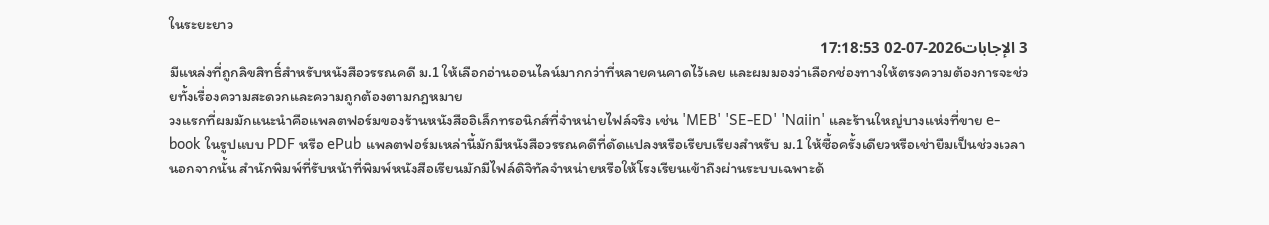ในระยะยาว
3 الإجابات2026-07-02 17:18:53
มีแหล่งที่ถูกลิขสิทธิ์สำหรับหนังสือวรรณคดี ม.1 ให้เลือกอ่านออนไลน์มากกว่าที่หลายคนคาดไว้เลย และผมมองว่าเลือกช่องทางให้ตรงความต้องการจะช่วยทั้งเรื่องความสะดวกและความถูกต้องตามกฎหมาย
วงแรกที่ผมมักแนะนำคือแพลตฟอร์มของร้านหนังสืออิเล็กทรอนิกส์ที่จำหน่ายไฟล์จริง เช่น 'MEB' 'SE-ED' 'Naiin' และร้านใหญ่บางแห่งที่ขาย e-book ในรูปแบบ PDF หรือ ePub แพลตฟอร์มเหล่านี้มักมีหนังสือวรรณคดีที่ดัดแปลงหรือเรียบเรียงสำหรับ ม.1 ให้ซื้อครั้งเดียวหรือเช่ายืมเป็นช่วงเวลา นอกจากนั้น สำนักพิมพ์ที่รับหน้าที่พิมพ์หนังสือเรียนมักมีไฟล์ดิจิทัลจำหน่ายหรือให้โรงเรียนเข้าถึงผ่านระบบเฉพาะด้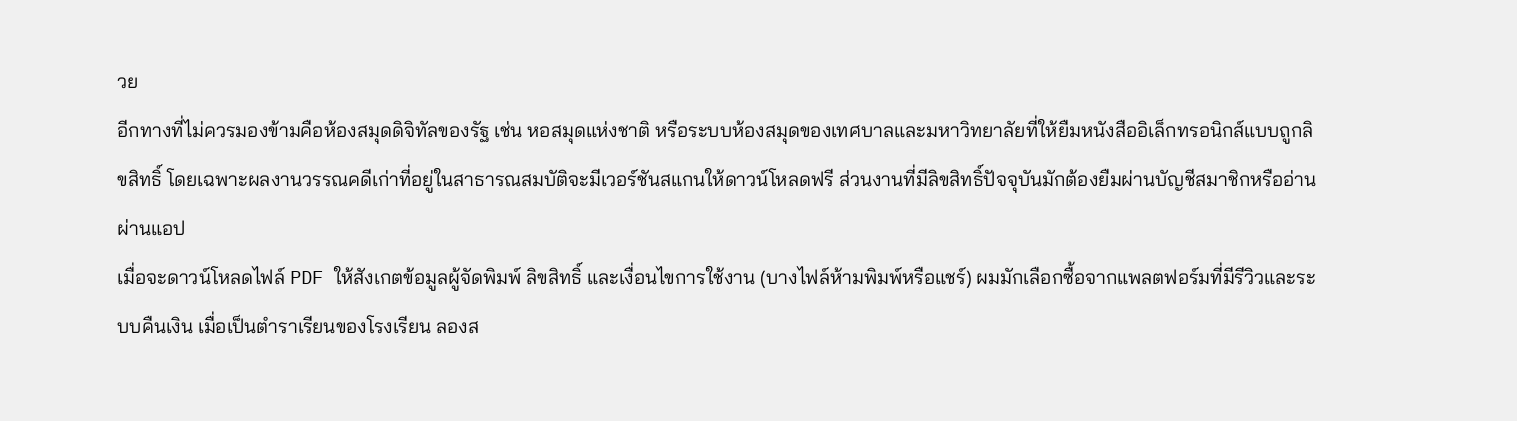วย
อีกทางที่ไม่ควรมองข้ามคือห้องสมุดดิจิทัลของรัฐ เช่น หอสมุดแห่งชาติ หรือระบบห้องสมุดของเทศบาลและมหาวิทยาลัยที่ให้ยืมหนังสืออิเล็กทรอนิกส์แบบถูกลิขสิทธิ์ โดยเฉพาะผลงานวรรณคดีเก่าที่อยู่ในสาธารณสมบัติจะมีเวอร์ชันสแกนให้ดาวน์โหลดฟรี ส่วนงานที่มีลิขสิทธิ์ปัจจุบันมักต้องยืมผ่านบัญชีสมาชิกหรืออ่านผ่านแอป
เมื่อจะดาวน์โหลดไฟล์ PDF ให้สังเกตข้อมูลผู้จัดพิมพ์ ลิขสิทธิ์ และเงื่อนไขการใช้งาน (บางไฟล์ห้ามพิมพ์หรือแชร์) ผมมักเลือกซื้อจากแพลตฟอร์มที่มีรีวิวและระบบคืนเงิน เมื่อเป็นตำราเรียนของโรงเรียน ลองส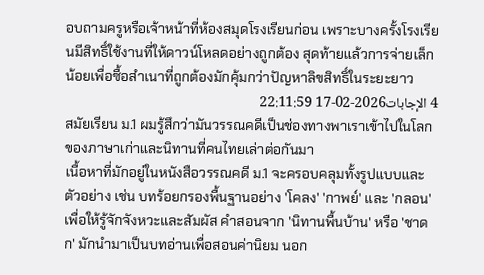อบถามครูหรือเจ้าหน้าที่ห้องสมุดโรงเรียนก่อน เพราะบางครั้งโรงเรียนมีสิทธิ์ใช้งานที่ให้ดาวน์โหลดอย่างถูกต้อง สุดท้ายแล้วการจ่ายเล็กน้อยเพื่อซื้อสำเนาที่ถูกต้องมักคุ้มกว่าปัญหาลิขสิทธิ์ในระยะยาว
4 الإجابات2026-02-17 22:11:59
สมัยเรียน ม.1 ผมรู้สึกว่ามันวรรณคดีเป็นช่องทางพาเราเข้าไปในโลกของภาษาเก่าและนิทานที่คนไทยเล่าต่อกันมา
เนื้อหาที่มักอยู่ในหนังสือวรรณคดี ม.1 จะครอบคลุมทั้งรูปแบบและตัวอย่าง เช่น บทร้อยกรองพื้นฐานอย่าง 'โคลง' 'กาพย์' และ 'กลอน' เพื่อให้รู้จักจังหวะและสัมผัส คำสอนจาก 'นิทานพื้นบ้าน' หรือ 'ชาดก' มักนำมาเป็นบทอ่านเพื่อสอนค่านิยม นอก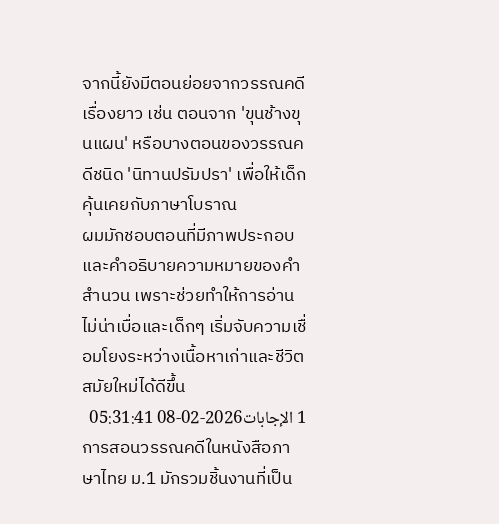จากนี้ยังมีตอนย่อยจากวรรณคดีเรื่องยาว เช่น ตอนจาก 'ขุนช้างขุนแผน' หรือบางตอนของวรรณคดีชนิด 'นิทานปรัมปรา' เพื่อให้เด็กคุ้นเคยกับภาษาโบราณ
ผมมักชอบตอนที่มีภาพประกอบและคำอธิบายความหมายของคำสำนวน เพราะช่วยทำให้การอ่านไม่น่าเบื่อและเด็กๆ เริ่มจับความเชื่อมโยงระหว่างเนื้อหาเก่าและชีวิตสมัยใหม่ได้ดีขึ้น
1 الإجابات2026-02-08 05:31:41
การสอนวรรณคดีในหนังสือภาษาไทย ม.1 มักรวมชิ้นงานที่เป็น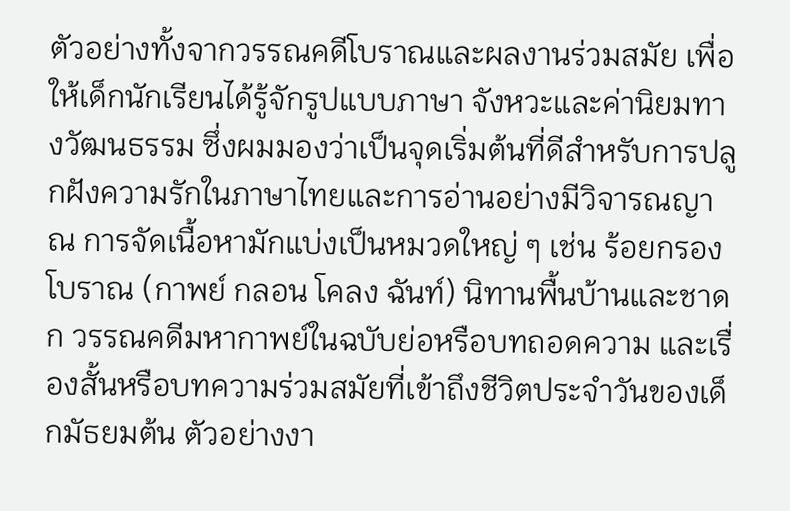ตัวอย่างทั้งจากวรรณคดีโบราณและผลงานร่วมสมัย เพื่อให้เด็กนักเรียนได้รู้จักรูปแบบภาษา จังหวะและค่านิยมทางวัฒนธรรม ซึ่งผมมองว่าเป็นจุดเริ่มต้นที่ดีสำหรับการปลูกฝังความรักในภาษาไทยและการอ่านอย่างมีวิจารณญาณ การจัดเนื้อหามักแบ่งเป็นหมวดใหญ่ ๆ เช่น ร้อยกรองโบราณ (กาพย์ กลอน โคลง ฉันท์) นิทานพื้นบ้านและชาดก วรรณคดีมหากาพย์ในฉบับย่อหรือบทถอดความ และเรื่องสั้นหรือบทความร่วมสมัยที่เข้าถึงชีวิตประจำวันของเด็กมัธยมต้น ตัวอย่างงา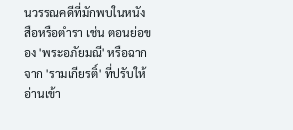นวรรณคดีที่มักพบในหนังสือหรือตำรา เช่น ตอนย่อของ 'พระอภัยมณี' หรือฉากจาก 'รามเกียรติ์' ที่ปรับให้อ่านเข้า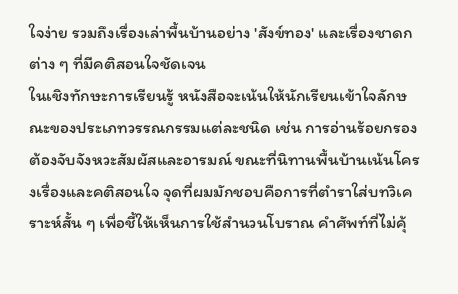ใจง่าย รวมถึงเรื่องเล่าพื้นบ้านอย่าง 'สังข์ทอง' และเรื่องชาดกต่าง ๆ ที่มีคติสอนใจชัดเจน
ในเชิงทักษะการเรียนรู้ หนังสือจะเน้นให้นักเรียนเข้าใจลักษณะของประเภทวรรณกรรมแต่ละชนิด เช่น การอ่านร้อยกรองต้องจับจังหวะสัมผัสและอารมณ์ ขณะที่นิทานพื้นบ้านเน้นโครงเรื่องและคติสอนใจ จุดที่ผมมักชอบคือการที่ตำราใส่บทวิเคราะห์สั้น ๆ เพื่อชี้ให้เห็นการใช้สำนวนโบราณ คำศัพท์ที่ไม่คุ้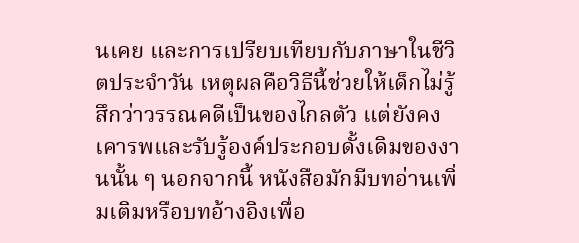นเคย และการเปรียบเทียบกับภาษาในชีวิตประจำวัน เหตุผลคือวิธีนี้ช่วยให้เด็กไม่รู้สึกว่าวรรณคดีเป็นของไกลตัว แต่ยังคงเคารพและรับรู้องค์ประกอบดั้งเดิมของงานนั้น ๆ นอกจากนี้ หนังสือมักมีบทอ่านเพิ่มเติมหรือบทอ้างอิงเพื่อ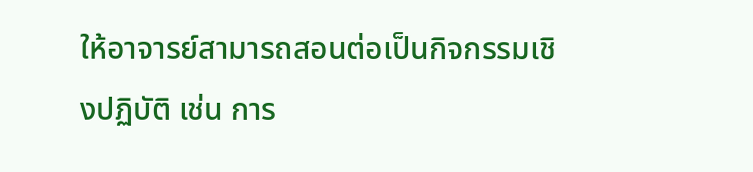ให้อาจารย์สามารถสอนต่อเป็นกิจกรรมเชิงปฏิบัติ เช่น การ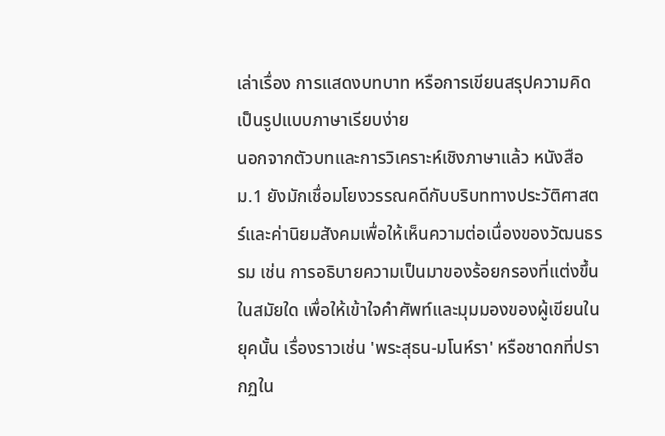เล่าเรื่อง การแสดงบทบาท หรือการเขียนสรุปความคิดเป็นรูปแบบภาษาเรียบง่าย
นอกจากตัวบทและการวิเคราะห์เชิงภาษาแล้ว หนังสือ ม.1 ยังมักเชื่อมโยงวรรณคดีกับบริบททางประวัติศาสตร์และค่านิยมสังคมเพื่อให้เห็นความต่อเนื่องของวัฒนธรรม เช่น การอธิบายความเป็นมาของร้อยกรองที่แต่งขึ้นในสมัยใด เพื่อให้เข้าใจคำศัพท์และมุมมองของผู้เขียนในยุคนั้น เรื่องราวเช่น 'พระสุธน-มโนห์รา' หรือชาดกที่ปรากฏใน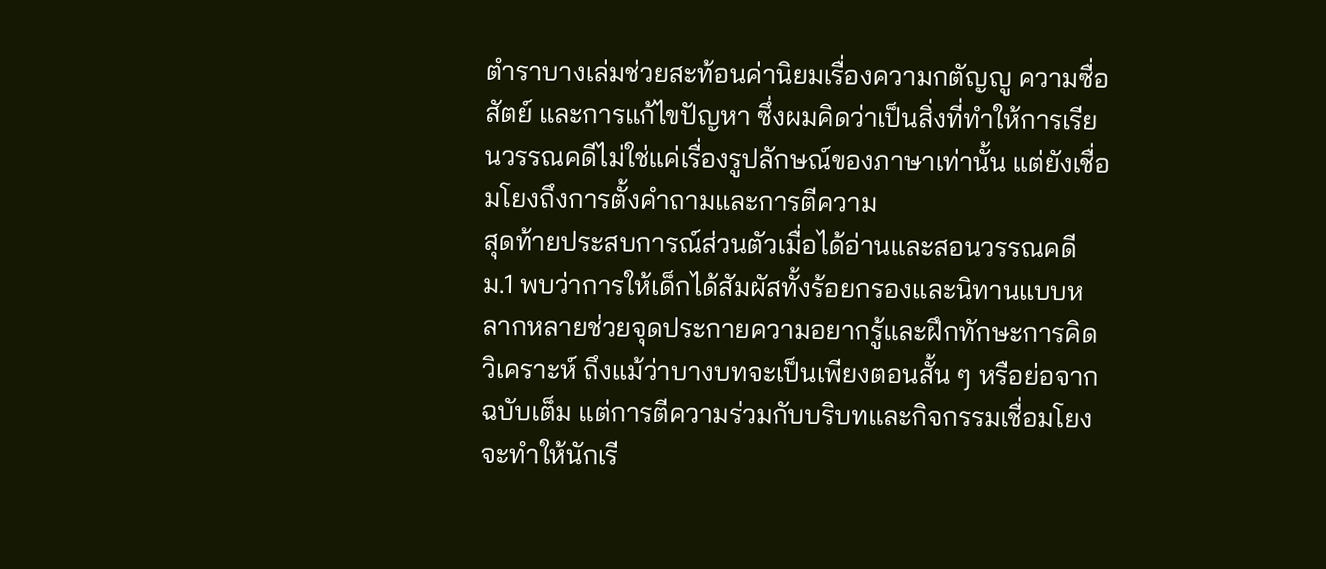ตำราบางเล่มช่วยสะท้อนค่านิยมเรื่องความกตัญญู ความซื่อสัตย์ และการแก้ไขปัญหา ซึ่งผมคิดว่าเป็นสิ่งที่ทำให้การเรียนวรรณคดีไม่ใช่แค่เรื่องรูปลักษณ์ของภาษาเท่านั้น แต่ยังเชื่อมโยงถึงการตั้งคำถามและการตีความ
สุดท้ายประสบการณ์ส่วนตัวเมื่อได้อ่านและสอนวรรณคดี ม.1 พบว่าการให้เด็กได้สัมผัสทั้งร้อยกรองและนิทานแบบหลากหลายช่วยจุดประกายความอยากรู้และฝึกทักษะการคิดวิเคราะห์ ถึงแม้ว่าบางบทจะเป็นเพียงตอนสั้น ๆ หรือย่อจากฉบับเต็ม แต่การตีความร่วมกับบริบทและกิจกรรมเชื่อมโยงจะทำให้นักเรี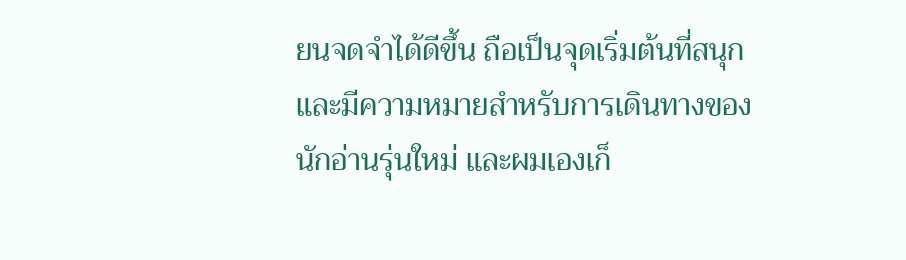ยนจดจำได้ดีขึ้น ถือเป็นจุดเริ่มต้นที่สนุกและมีความหมายสำหรับการเดินทางของนักอ่านรุ่นใหม่ และผมเองเก็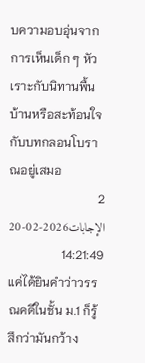บความอบอุ่นจากการเห็นเด็ก ๆ หัวเราะกับนิทานพื้นบ้านหรือสะท้อนใจกับบทกลอนโบราณอยู่เสมอ
2 الإجابات2026-02-20 14:21:49
แค่ได้ยินคำว่าวรรณคดีในชั้น ม.1 ก็รู้สึกว่ามันกว้าง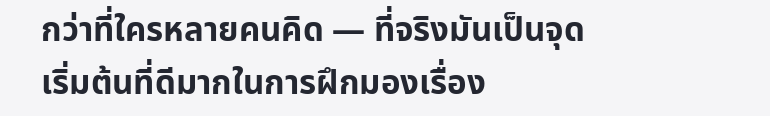กว่าที่ใครหลายคนคิด — ที่จริงมันเป็นจุดเริ่มต้นที่ดีมากในการฝึกมองเรื่อง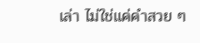เล่า ไม่ใช่แค่คำสวย ๆ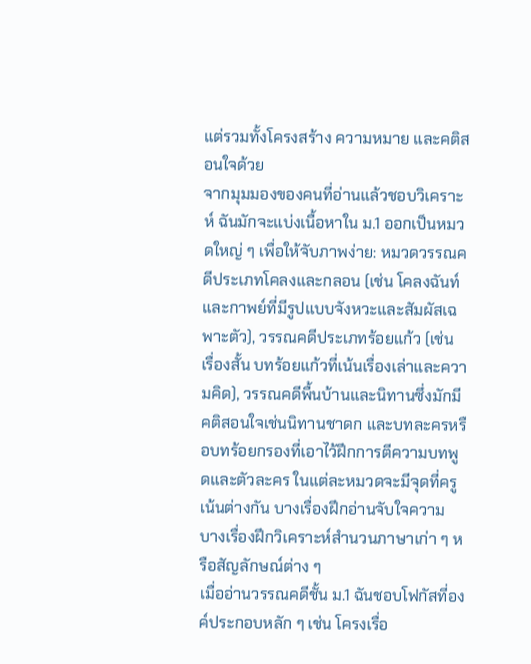แต่รวมทั้งโครงสร้าง ความหมาย และคติสอนใจด้วย
จากมุมมองของคนที่อ่านแล้วชอบวิเคราะห์ ฉันมักจะแบ่งเนื้อหาใน ม.1 ออกเป็นหมวดใหญ่ ๆ เพื่อให้จับภาพง่าย: หมวดวรรณคดีประเภทโคลงและกลอน (เช่น โคลงฉันท์และกาพย์ที่มีรูปแบบจังหวะและสัมผัสเฉพาะตัว), วรรณคดีประเภทร้อยแก้ว (เช่น เรื่องสั้น บทร้อยแก้วที่เน้นเรื่องเล่าและความคิด), วรรณคดีพื้นบ้านและนิทานซึ่งมักมีคติสอนใจเช่นนิทานชาดก และบทละครหรือบทร้อยกรองที่เอาไว้ฝึกการตีความบทพูดและตัวละคร ในแต่ละหมวดจะมีจุดที่ครูเน้นต่างกัน บางเรื่องฝึกอ่านจับใจความ บางเรื่องฝึกวิเคราะห์สำนวนภาษาเก่า ๆ หรือสัญลักษณ์ต่าง ๆ
เมื่ออ่านวรรณคดีชั้น ม.1 ฉันชอบโฟกัสที่องค์ประกอบหลัก ๆ เช่น โครงเรื่อ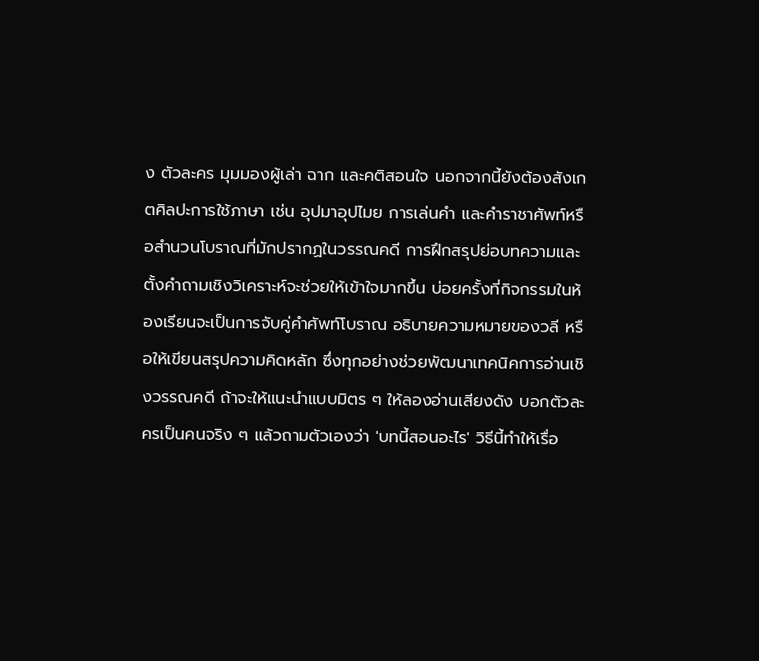ง ตัวละคร มุมมองผู้เล่า ฉาก และคติสอนใจ นอกจากนี้ยังต้องสังเกตศิลปะการใช้ภาษา เช่น อุปมาอุปไมย การเล่นคำ และคำราชาศัพท์หรือสำนวนโบราณที่มักปรากฏในวรรณคดี การฝึกสรุปย่อบทความและตั้งคำถามเชิงวิเคราะห์จะช่วยให้เข้าใจมากขึ้น บ่อยครั้งที่กิจกรรมในห้องเรียนจะเป็นการจับคู่คำศัพท์โบราณ อธิบายความหมายของวลี หรือให้เขียนสรุปความคิดหลัก ซึ่งทุกอย่างช่วยพัฒนาเทคนิคการอ่านเชิงวรรณคดี ถ้าจะให้แนะนำแบบมิตร ๆ ให้ลองอ่านเสียงดัง บอกตัวละครเป็นคนจริง ๆ แล้วถามตัวเองว่า 'บทนี้สอนอะไร' วิธีนี้ทำให้เรื่อ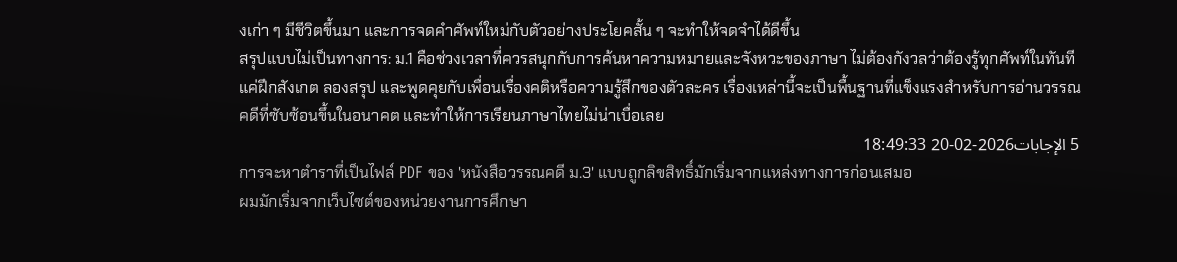งเก่า ๆ มีชีวิตขึ้นมา และการจดคำศัพท์ใหม่กับตัวอย่างประโยคสั้น ๆ จะทำให้จดจำได้ดีขึ้น
สรุปแบบไม่เป็นทางการ: ม.1 คือช่วงเวลาที่ควรสนุกกับการค้นหาความหมายและจังหวะของภาษา ไม่ต้องกังวลว่าต้องรู้ทุกศัพท์ในทันที แค่ฝึกสังเกต ลองสรุป และพูดคุยกับเพื่อนเรื่องคติหรือความรู้สึกของตัวละคร เรื่องเหล่านี้จะเป็นพื้นฐานที่แข็งแรงสำหรับการอ่านวรรณคดีที่ซับซ้อนขึ้นในอนาคต และทำให้การเรียนภาษาไทยไม่น่าเบื่อเลย
5 الإجابات2026-02-20 18:49:33
การจะหาตำราที่เป็นไฟล์ PDF ของ 'หนังสือวรรณคดี ม.3' แบบถูกลิขสิทธิ์มักเริ่มจากแหล่งทางการก่อนเสมอ
ผมมักเริ่มจากเว็บไซต์ของหน่วยงานการศึกษา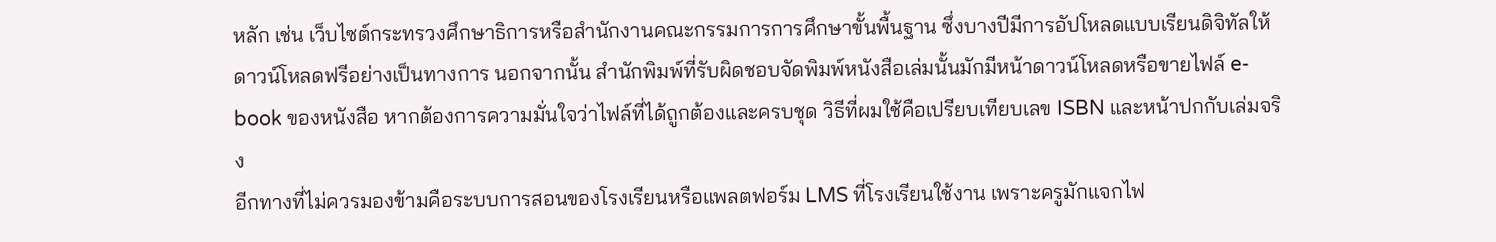หลัก เช่น เว็บไซต์กระทรวงศึกษาธิการหรือสำนักงานคณะกรรมการการศึกษาขั้นพื้นฐาน ซึ่งบางปีมีการอัปโหลดแบบเรียนดิจิทัลให้ดาวน์โหลดฟรีอย่างเป็นทางการ นอกจากนั้น สำนักพิมพ์ที่รับผิดชอบจัดพิมพ์หนังสือเล่มนั้นมักมีหน้าดาวน์โหลดหรือขายไฟล์ e-book ของหนังสือ หากต้องการความมั่นใจว่าไฟล์ที่ได้ถูกต้องและครบชุด วิธีที่ผมใช้คือเปรียบเทียบเลข ISBN และหน้าปกกับเล่มจริง
อีกทางที่ไม่ควรมองข้ามคือระบบการสอนของโรงเรียนหรือแพลตฟอร์ม LMS ที่โรงเรียนใช้งาน เพราะครูมักแจกไฟ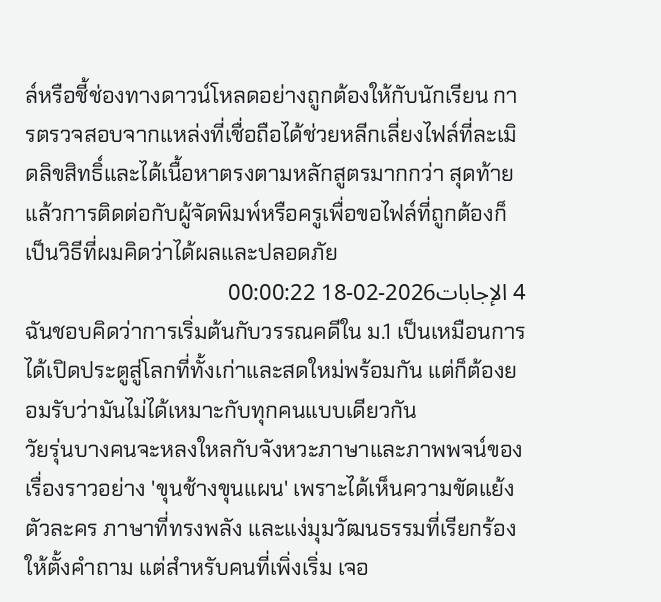ล์หรือชี้ช่องทางดาวน์โหลดอย่างถูกต้องให้กับนักเรียน การตรวจสอบจากแหล่งที่เชื่อถือได้ช่วยหลีกเลี่ยงไฟล์ที่ละเมิดลิขสิทธิ์และได้เนื้อหาตรงตามหลักสูตรมากกว่า สุดท้ายแล้วการติดต่อกับผู้จัดพิมพ์หรือครูเพื่อขอไฟล์ที่ถูกต้องก็เป็นวิธีที่ผมคิดว่าได้ผลและปลอดภัย
4 الإجابات2026-02-18 00:00:22
ฉันชอบคิดว่าการเริ่มต้นกับวรรณคดีใน ม.1 เป็นเหมือนการได้เปิดประตูสู่โลกที่ทั้งเก่าและสดใหม่พร้อมกัน แต่ก็ต้องยอมรับว่ามันไม่ได้เหมาะกับทุกคนแบบเดียวกัน
วัยรุ่นบางคนจะหลงใหลกับจังหวะภาษาและภาพพจน์ของเรื่องราวอย่าง 'ขุนช้างขุนแผน' เพราะได้เห็นความขัดแย้งตัวละคร ภาษาที่ทรงพลัง และแง่มุมวัฒนธรรมที่เรียกร้องให้ตั้งคำถาม แต่สำหรับคนที่เพิ่งเริ่ม เจอ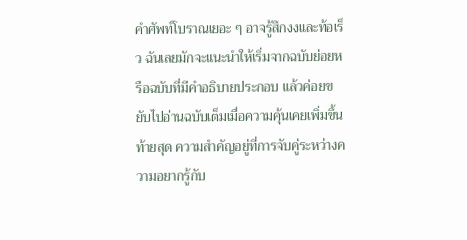คำศัพท์โบราณเยอะ ๆ อาจรู้สึกงงและท้อเร็ว ฉันเลยมักจะแนะนำให้เริ่มจากฉบับย่อยหรือฉบับที่มีคำอธิบายประกอบ แล้วค่อยขยับไปอ่านฉบับเต็มเมื่อความคุ้นเคยเพิ่มขึ้น
ท้ายสุด ความสำคัญอยู่ที่การจับคู่ระหว่างความอยากรู้กับ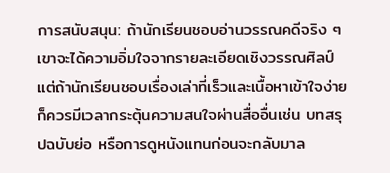การสนับสนุน: ถ้านักเรียนชอบอ่านวรรณคดีจริง ๆ เขาจะได้ความอิ่มใจจากรายละเอียดเชิงวรรณศิลป์ แต่ถ้านักเรียนชอบเรื่องเล่าที่เร็วและเนื้อหาเข้าใจง่าย ก็ควรมีเวลากระตุ้นความสนใจผ่านสื่ออื่นเช่น บทสรุปฉบับย่อ หรือการดูหนังแทนก่อนจะกลับมาล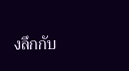งลึกกับ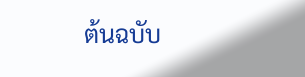ต้นฉบับ